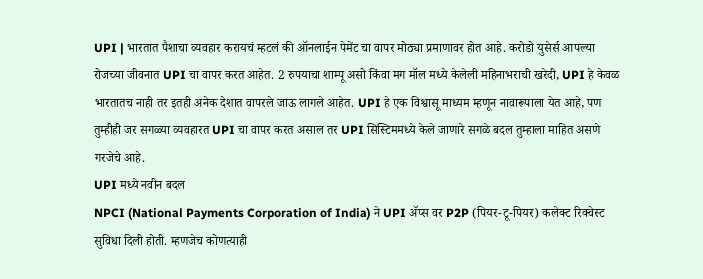UPI | भारतात पैशाचा व्यवहार करायचं म्हटलं की ऑनलाईन पेमेंट चा वापर मोठ्या प्रमाणावर होत आहे. करोडो युसेर्स आपल्या रोजच्या जीवनात UPI चा वापर करत आहेत. 2 रुपयाचा शाम्पू असो किंवा मग मॉल मध्ये केलेली महिनाभराची खरेदी, UPI हे केवळ भारतातच नाही तर इतही अनेक देशात वापरले जाऊ लागले आहेत. UPI हे एक विश्वासू माध्यम म्हणून नावारूपाला येत आहे, पण तुम्हीही जर सगळ्या व्यवहारत UPI चा वापर करत असाल तर UPI सिस्टिममध्ये केले जाणारे सगळे बदल तुम्हाला माहित असणे गरजेचे आहे.
UPI मध्ये नवीन बदल
NPCI (National Payments Corporation of India) ने UPI ॲप्स वर P2P (पियर-टू-पियर) कलेक्ट रिक्वेस्ट सुविधा दिली होती. म्हणजेच कोणत्याही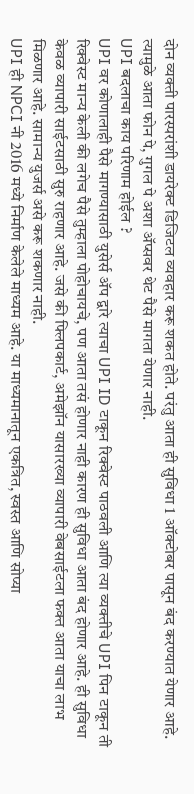दोन व्यक्ती पारस्परांशी डायरेक्ट डिजिटल व्यवहार करू शकत होते. परंतु आता ही सुविधा 1 ऑक्टोबर पासून बंद करण्यात येणार आहे. त्यामुळे आता फोन पे, गुगल पे अशा ॲप्सवर थेट पैसे मागता येणार नाही.
UPI बदलाचा काय परिणाम होईल ?
UPI वर कोणालाही पैसे मागण्यासाठी युसेर्स ॲप द्वारे त्याचा UPI ID टाकून रिक्वेस्ट पाठवली आणि त्या व्यक्तीचे UPI पिन टाकून ती रिक्वेस्ट मान्य केली की लगेच पैसे तुम्हाला पोहोचायचे, पण आता तसं होणार नाही कारण ही सुविधा आता बंद होणार आहे. ही सुविधा केवळ व्यापारी साईटसाठी सुरु राहणार आहे. जसे की फ्लिपकार्ट, अमेझॉन यासारख्या व्यापारी वेबसाईटला फक्त आता याचा लाभ मिळणार आहे. सामान्य युजर्स असे करू शकणार नाही.
UPI ही NPCI नी 2016 मध्ये निर्माण केलेले माध्यम आहे. या माध्यमानातून एकत्रित, स्वस्त आणि सोप्या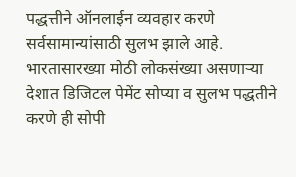पद्धत्तीने ऑनलाईन व्यवहार करणे सर्वसामान्यांसाठी सुलभ झाले आहे. भारतासारख्या मोठी लोकसंख्या असणाऱ्या देशात डिजिटल पेमेंट सोप्या व सुलभ पद्धतीने करणे ही सोपी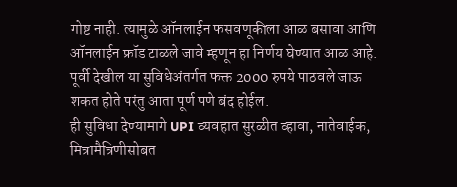गोष्ट नाही. त्यामुळे ऑनलाईन फसवणूकीला आळ बसावा आणि ऑनलाईन फ्रॉड टाळले जावे म्हणून हा निर्णय घेण्यात आळ आहे. पूर्वी देखील या सुविधेअंतर्गत फक्त 2000 रुपये पाठवले जाऊ शकत होते परंतु आता पूर्ण पणे बंद होईल.
ही सुविधा देण्यामागे UPI व्यवहात सुरळीत व्हावा, नातेवाईक, मित्रामैत्रिणीसोबत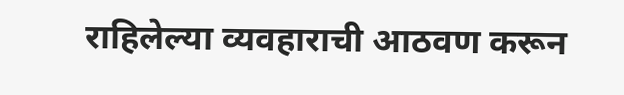राहिलेल्या व्यवहाराची आठवण करून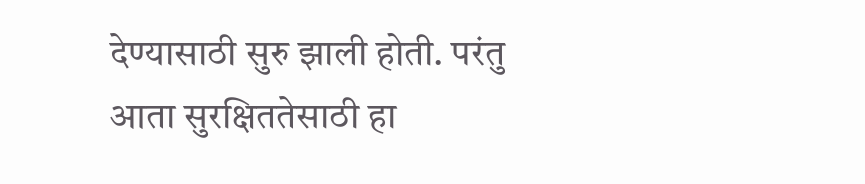देण्यासाठी सुरु झाली होती. परंतु आता सुरक्षिततेसाठी हा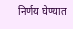निर्णय घेण्यात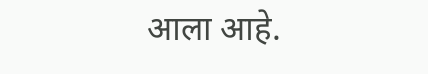आला आहे.